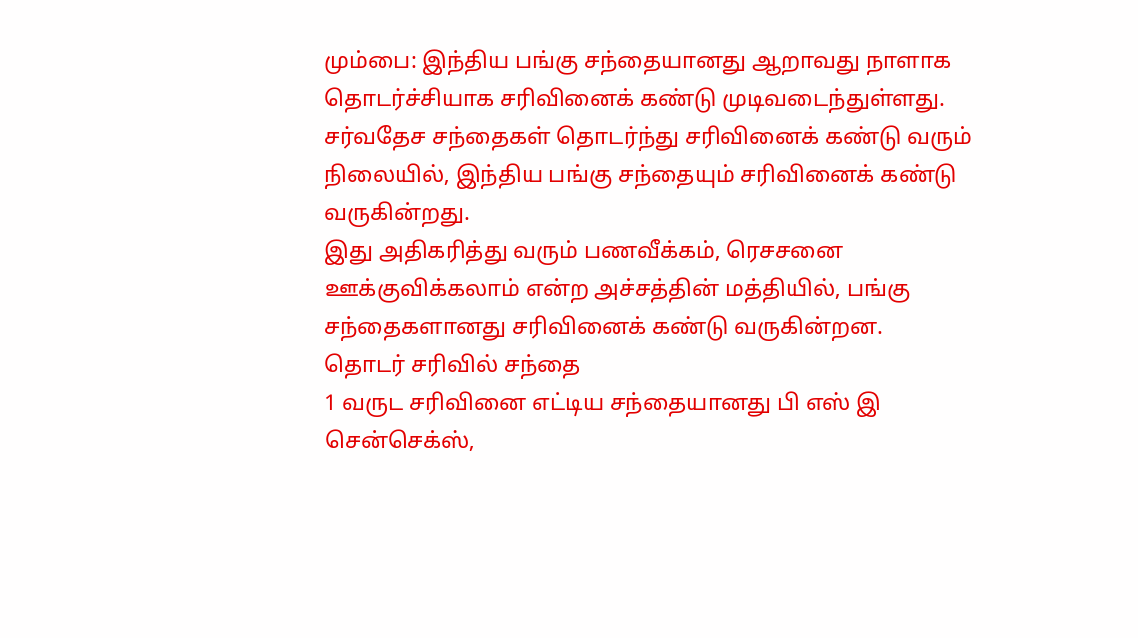மும்பை: இந்திய பங்கு சந்தையானது ஆறாவது நாளாக தொடர்ச்சியாக சரிவினைக் கண்டு முடிவடைந்துள்ளது.
சர்வதேச சந்தைகள் தொடர்ந்து சரிவினைக் கண்டு வரும் நிலையில், இந்திய பங்கு சந்தையும் சரிவினைக் கண்டு வருகின்றது.
இது அதிகரித்து வரும் பணவீக்கம், ரெசசனை ஊக்குவிக்கலாம் என்ற அச்சத்தின் மத்தியில், பங்கு சந்தைகளானது சரிவினைக் கண்டு வருகின்றன.
தொடர் சரிவில் சந்தை
1 வருட சரிவினை எட்டிய சந்தையானது பி எஸ் இ சென்செக்ஸ்,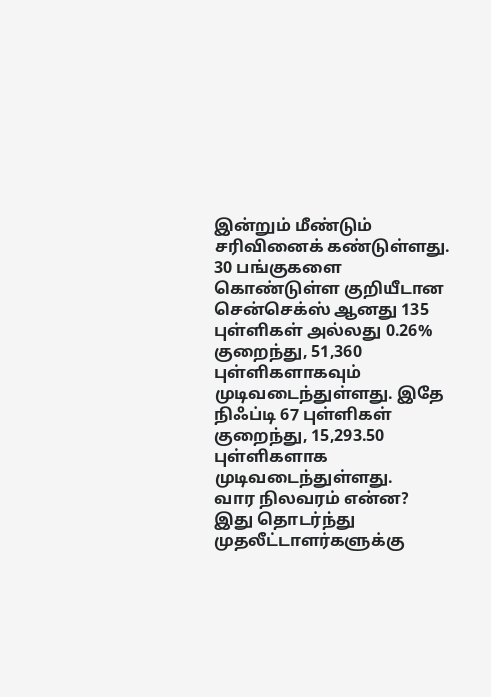இன்றும் மீண்டும் சரிவினைக் கண்டுள்ளது. 30 பங்குகளை கொண்டுள்ள குறியீடான சென்செக்ஸ் ஆனது 135 புள்ளிகள் அல்லது 0.26% குறைந்து, 51,360 புள்ளிகளாகவும் முடிவடைந்துள்ளது. இதே நிஃப்டி 67 புள்ளிகள் குறைந்து, 15,293.50 புள்ளிகளாக முடிவடைந்துள்ளது.
வார நிலவரம் என்ன?
இது தொடர்ந்து முதலீட்டாளர்களுக்கு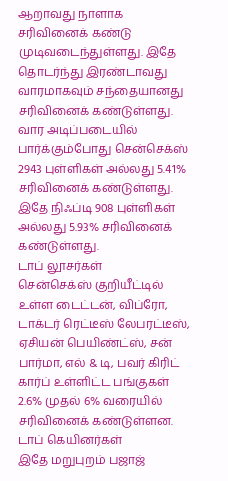ஆறாவது நாளாக சரிவினைக் கண்டு முடிவடைந்துள்ளது. இதே தொடர்ந்து இரண்டாவது வாரமாகவும் சந்தையானது சரிவினைக் கண்டுள்ளது. வார அடிப்படையில் பார்க்கும்போது சென்செக்ஸ் 2943 புள்ளிகள் அல்லது 5.41% சரிவினைக் கண்டுள்ளது. இதே நிஃப்டி 908 புள்ளிகள் அல்லது 5.93% சரிவினைக் கண்டுள்ளது.
டாப் லூசர்கள்
சென்செக்ஸ் குறியீட்டில் உள்ள டைட்டன், விப்ரோ, டாக்டர் ரெட்டீஸ் லேபரட்டீஸ், ஏசியன் பெயிண்ட்ஸ், சன் பார்மா, எல் & டி, பவர் கிரிட் கார்ப் உள்ளிட்ட பங்குகள் 2.6% முதல் 6% வரையில் சரிவினைக் கண்டுள்ளன.
டாப் கெயினர்கள்
இதே மறுபுறம் பஜாஜ்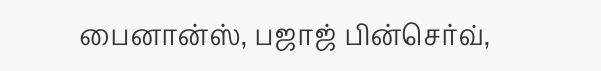பைனான்ஸ், பஜாஜ் பின்செர்வ்,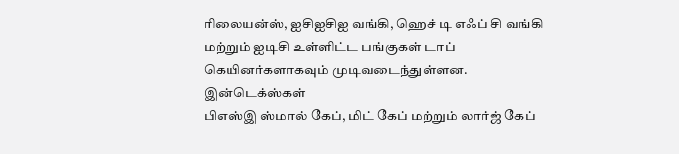ரிலையன்ஸ், ஐசிஐசிஐ வங்கி, ஹெச் டி எஃப் சி வங்கி மற்றும் ஐடிசி உள்ளிட்ட பங்குகள் டாப் கெயினர்களாகவும் முடிவடைந்துள்ளன.
இன்டெக்ஸ்கள்
பிஎஸ்இ ஸ்மால் கேப், மிட் கேப் மற்றும் லார்ஜ் கேப்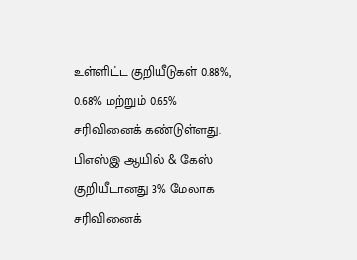உள்ளிட்ட குறியீடுகள் 0.88%, 0.68% மற்றும் 0.65% சரிவினைக் கண்டுள்ளது. பிஎஸ்இ ஆயில் & கேஸ் குறியீடானது 3% மேலாக சரிவினைக்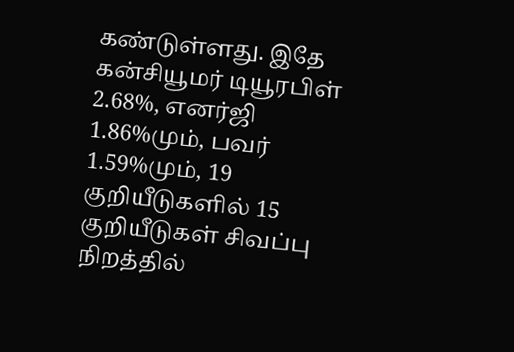கண்டுள்ளது. இதே கன்சியூமர் டியூரபிள் 2.68%, எனர்ஜி 1.86%மும், பவர் 1.59%மும், 19 குறியீடுகளில் 15 குறியீடுகள் சிவப்பு நிறத்தில்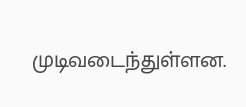முடிவடைந்துள்ளன.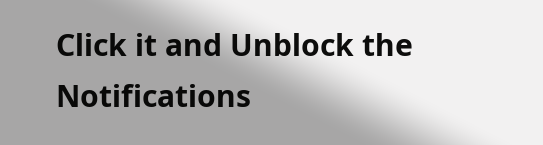Click it and Unblock the Notifications